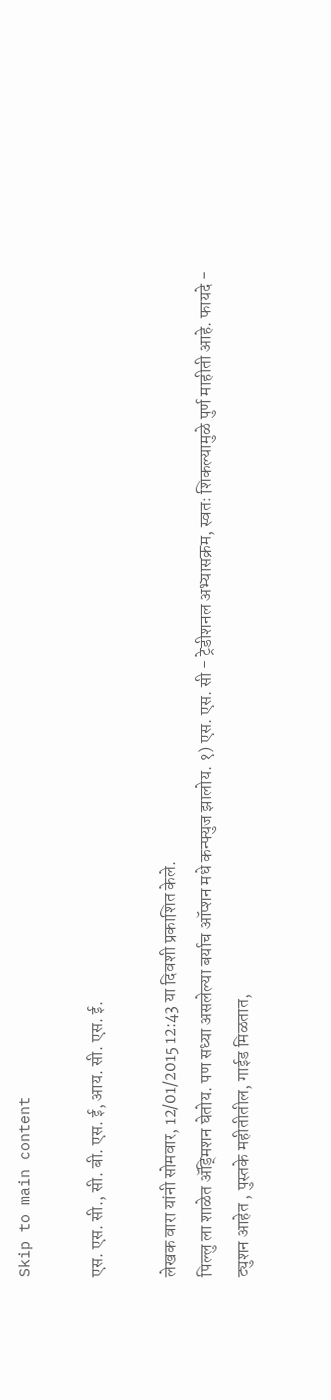Skip to main content

एस. एस. सी., सी. बी. एस. ई, आय. सी. एस. ई.

लेखक वारा यांनी सोमवार, 12/01/2015 12:43 या दिवशी प्रकाशित केले.
पिल्लु ला शाळेत अ‍ॅड्मिशन घेतोय. पण सध्या असलेल्या बर्याच ऑप्शन मधे कन्फ्युज झालोय. १) एस. एस. सी - ट्रेडीशनल अभ्यासक्रम, स्वतः शिकल्यामुळे पुर्ण माहीती आहे. फायदे - ट्युशन आहेत , पुस्तके महीतीतील, गाईड मिळतात,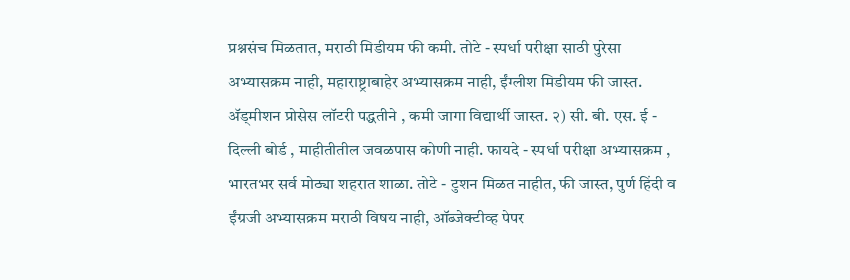प्रश्नसंच मिळतात, मराठी मिडीयम फी कमी. तोटे - स्पर्धा परीक्षा साठी पुरेसा अभ्यासक्रम नाही, महाराष्ट्राबाहेर अभ्यासक्रम नाही, ईंग्लीश मिडीयम फी जास्त. अ‍ॅड्मीशन प्रोसेस लॉटरी पद्धतीने , कमी जागा विद्यार्थी जास्त. २) सी. बी. एस. ई - दिल्ली बोर्ड , माहीतीतील जवळपास कोणी नाही. फायदे - स्पर्धा परीक्षा अभ्यासक्रम , भारतभर सर्व मोठ्या शहरात शाळा. तोटे - टुशन मिळत नाहीत, फी जास्त, पुर्ण हिंदी व ईंग्रजी अभ्यासक्रम मराठी विषय नाही, ऑब्जेक्टीव्ह पेपर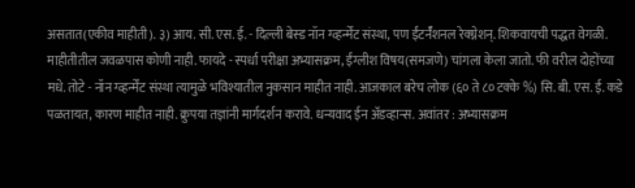असतात(एकीव माहीती). ३) आय. सी. एस. ई. - दिल्ली बेस्ड नॉन ग्व्हर्न्मेंट संस्था, पण ईंटर्नॅशनल रेक्ग्नेशन्. शिकवायची पद्धत वेगळी. माहीतीतील जवळपास कोणी नाही. फायदे - स्पर्धा परीक्षा अभ्यासक्रम, ईंग्लीश विषय(समजणे) चांगला केला जातो. फी वरील दोहोंच्या मधे. तोटे - नॉन ग्व्हर्न्मेंट संस्था त्यामुळे भविश्यातील नुकसान माहीत नाही. आजकाल बरेच लोक (६० ते ८० टक्के %) सि. बी. एस. ई. कडे पळतायत, कारण माहीत नाही. क्रुपया तज्ञांनी मार्गदर्शन करावे. धन्यवाद ईन अ‍ॅडव्हान्स. अवांतर : अभ्यासक्रम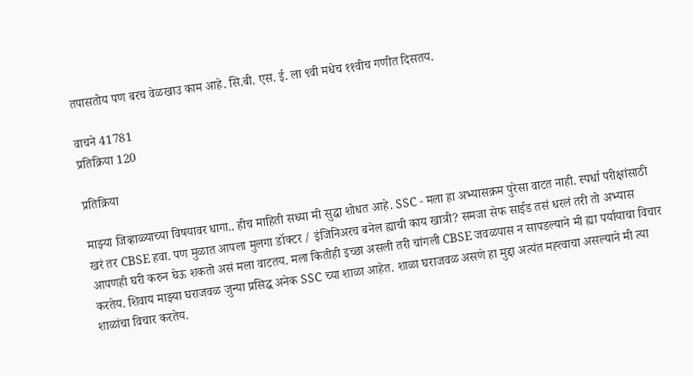तपासतोय पण बरच वेळखाउ काम आहे. सि.बी. एस. ई. ला ९वी मधेच ११वीच गणीत दिसतय.

वाचने 41781
प्रतिक्रिया 120

प्रतिक्रिया

माझ्या जिव्हाळ्याच्या विषयावर धागा.. हीच माहिती सध्या मी सुद्धा शोधत आहे. SSC - मला हा अभ्यासक्रम पुरेसा वाटत नाही. स्पर्धा परीक्षांसाठी खरं तर CBSE हवा. पण मुळात आपला मुलगा डॉक्टर / इंजिनिअरच बनेल ह्याची काय खात्री? समजा सेफ साईड तसं धरलं तरी तो अभ्यास आपणही घरी करुन घेऊ शकतो असं मला वाटतय. मला कितीही इच्छा असली तरी चांगली CBSE जवळपास न सापडल्याने मी ह्या पर्यायाचा विचार करतेय. शिवाय माझ्या घराजवळ जुन्या प्रसिद्ध अनेक SSC च्या शाळा आहेत. शाळा घराजवळ असणे हा मुद्दा अत्यंत मह्त्वाचा असल्याने मी त्या शाळांचा विचार करतेय.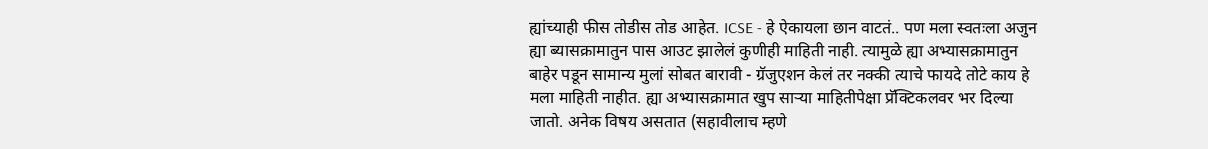ह्यांच्याही फीस तोडीस तोड आहेत. ICSE - हे ऐकायला छान वाटतं.. पण मला स्वतःला अजुन ह्या ब्यासक्रामातुन पास आउट झालेलं कुणीही माहिती नाही. त्यामुळे ह्या अभ्यासक्रामातुन बाहेर पडून सामान्य मुलां सोबत बारावी - ग्रॅजुएशन केलं तर नक्की त्याचे फायदे तोटे काय हे मला माहिती नाहीत. ह्या अभ्यासक्रामात खुप सार्‍या माहितीपेक्षा प्रॅक्टिकलवर भर दिल्या जातो. अनेक विषय असतात (सहावीलाच म्हणे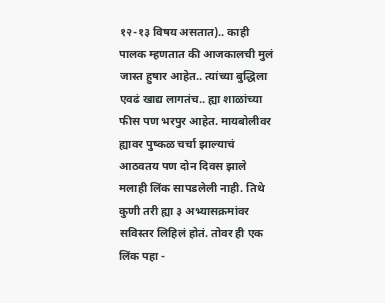१२-१३ विषय असतात).. काही पालक म्हणतात की आजकालची मुलं जास्त हुषार आहेत.. त्यांच्या बुद्धिला एवढं खाद्य लागतंच.. ह्या शाळांच्या फीस पण भरपुर आहेत. मायबोलीवर ह्यावर पुष्कळ चर्चा झाल्याचं आठवतय पण दोन दिवस झाले मलाही लिंक सापडलेली नाही. तिथे कुणी तरी ह्या ३ अभ्यासक्रमांवर सविस्तर लिहिलं होतं. तोवर ही एक लिंक पहा -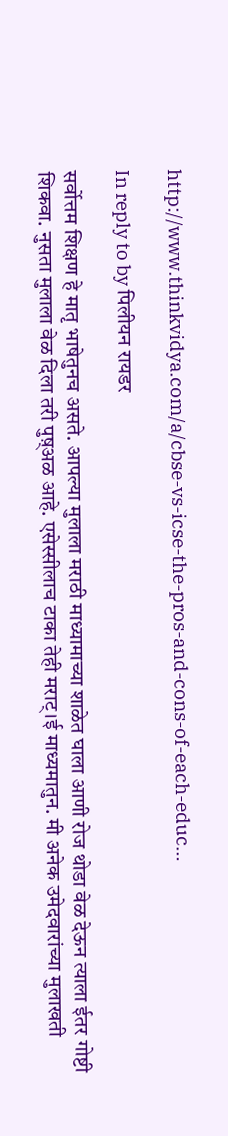http://www.thinkvidya.com/a/cbse-vs-icse-the-pros-and-cons-of-each-educ…

In reply to by पिलीयन रायडर

सर्वोत्तम शिक्षण हे मातृ भाषेतुनच असते. आपल्या मुलाला मराठी माध्यामाच्या शाळेत घाला आणी रोज थोडा वेळ देऊन त्याला ईतर गोष्टी शिकवा. नुसता मुलाला वेळ दिला तरी पुष़्अळ आहे. एसेस्सीलाच टाका तेही मराट्।ई माध्यमातुन. मी अनेक उमेदवारांच्या मुलाखती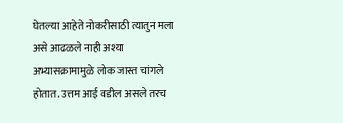घेतल्या आहेते नोकरीसाठी त्यातुन मला असे आढळले नाही अश्या अभ्यासक्रामामुळे लोक जास्त चांगले होतात. उत्तम आई वडील असले तरच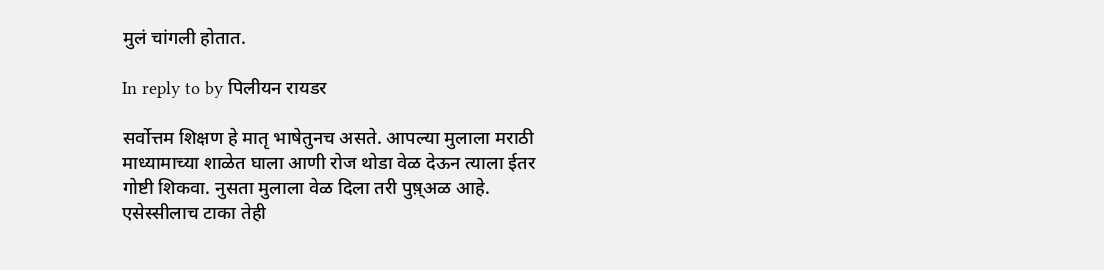मुलं चांगली होतात.

In reply to by पिलीयन रायडर

सर्वोत्तम शिक्षण हे मातृ भाषेतुनच असते. आपल्या मुलाला मराठी माध्यामाच्या शाळेत घाला आणी रोज थोडा वेळ देऊन त्याला ईतर गोष्टी शिकवा. नुसता मुलाला वेळ दिला तरी पुष़्अळ आहे. एसेस्सीलाच टाका तेही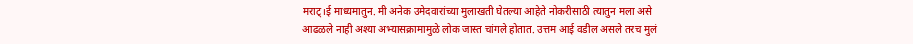मराट्।ई माध्यमातुन. मी अनेक उमेदवारांच्या मुलाखती घेतल्या आहेते नोकरीसाठी त्यातुन मला असे आढळले नाही अश्या अभ्यासक्रामामुळे लोक जास्त चांगले होतात. उत्तम आई वडील असले तरच मुलं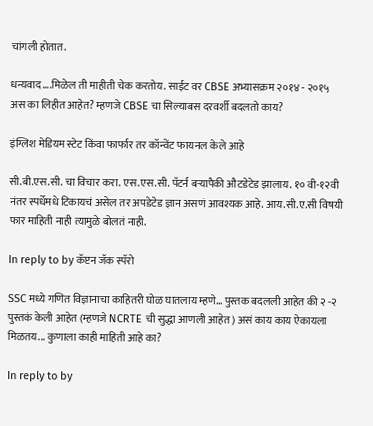चांगली होतात.

धन्यवाद....मिळेल ती माहीती चेक करतोय. साईट वर CBSE अभ्यासक्रम २०१४ - २०१५ अस का लिहीत आहेत? म्हणजे CBSE चा सिल्याबस दरवर्शी बदलतो काय?

इंग्लिश मेडियम स्टेट किंवा फार्फार तर कॉन्वेंट फायनल केले आहे

सी.बी.एस.सी. चा विचार करा. एस.एस.सी. पॅटर्न बर्‍यापैकी औटडेटेड झालाय. १० वी-१२वी नंतर स्पर्धेमधे टिकायचं असेल तर अपडेटेड ज्ञान असणं आवश्यक आहे. आय.सी.ए.सी विषयी फार माहिती नाही त्यामुळे बोलतं नाही.

In reply to by कॅप्टन जॅक स्पॅरो

SSC मध्ये गणित विज्ञानाचा काहितरी घोळ घातलाय म्हणे... पुस्तक बदलली आहेत की २ -२ पुस्तकं केली आहेत (म्हणजे NCRTE ची सुद्धा आणली आहेत) असं काय काय ऐकायला मिळतय... कुणाला काही माहिती आहे का?

In reply to by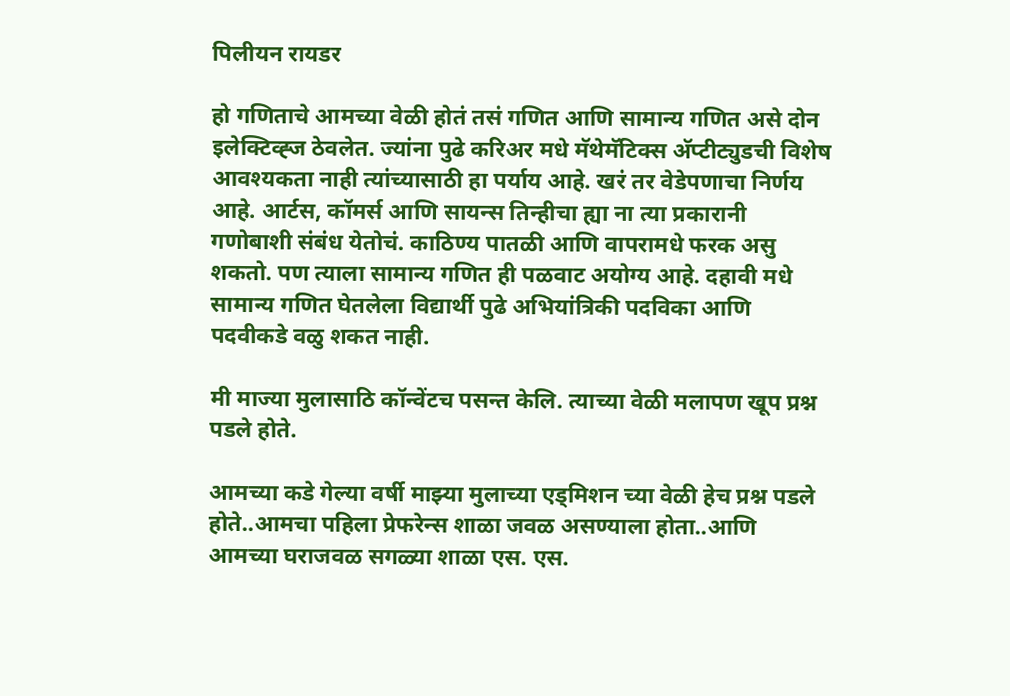पिलीयन रायडर

हो गणिताचे आमच्या वेळी होतं तसं गणित आणि सामान्य गणित असे दोन इलेक्टिव्ह्ज ठेवलेत. ज्यांना पुढे करिअर मधे मॅथेमॅटिक्स अ‍ॅप्टीट्युडची विशेष आवश्यकता नाही त्यांच्यासाठी हा पर्याय आहे. खरं तर वेडेपणाचा निर्णय आहे. आर्टस, कॉमर्स आणि सायन्स तिन्हीचा ह्या ना त्या प्रकारानी गणोबाशी संबंध येतोचं. काठिण्य पातळी आणि वापरामधे फरक असु शकतो. पण त्याला सामान्य गणित ही पळवाट अयोग्य आहे. दहावी मधे सामान्य गणित घेतलेला विद्यार्थी पुढे अभियांत्रिकी पदविका आणि पदवीकडे वळु शकत नाही.

मी माज्या मुलासाठि कॉन्वेंटच पसन्त केलि. त्याच्या वेळी मलापण खूप प्रश्न पडले होते.

आमच्या कडे गेल्या वर्षी माझ्या मुलाच्या एड्मिशन च्या वेळी हेच प्रश्न पडले होते..आमचा पहिला प्रेफरेन्स शाळा जवळ असण्याला होता..आणि आमच्या घराजवळ सगळ्या शाळा एस. एस.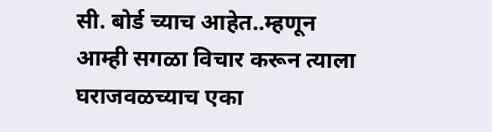सी. बोर्ड च्याच आहेत..म्हणून आम्ही सगळा विचार करून त्याला घराजवळच्याच एका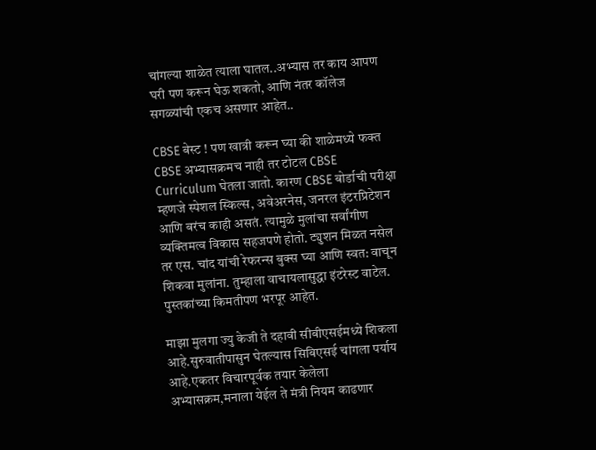चांगल्या शाळेत त्याला घातल..अभ्यास तर काय आपण घरी पण करून घेऊ शकतो, आणि नंतर कॉलेज सगळ्यांची एकच असणार आहेत..

CBSE बेस्ट ! पण खात्री करून घ्या की शाळेमध्ये फक्त CBSE अभ्यासक्रमच नाही तर टोटल CBSE Curriculum घेतला जातो. कारण CBSE बोर्डाची परीक्षा म्हणजे स्पेशल स्किल्स, अवेअरनेस, जनरल इंटरप्रिटेशन आणि बरंच काही असतं. त्यामुळे मुलांचा सर्वांगीण व्यक्तिमत्व विकास सहजपणे होतो. ट्युशन मिळत नसेल तर एस. चांद यांची रेफरन्स बुक्स घ्या आणि स्वत: वाचून शिकवा मुलांना. तुम्हाला वाचायलासुद्धा इंटरेस्ट वाटेल. पुस्तकांच्या किमतीपण भरपूर आहेत.

माझा मुलगा ज्यु केजी ते दहावी सीबीएसईमध्ये शिकला आहे.सुरुवातीपासुन घेतल्यास सिबिएसई चांगला पर्याय आहे.एकतर विचारपूर्वक तयार केलेला अभ्यासक्रम,मनाला येईल ते मंत्री नियम काढणार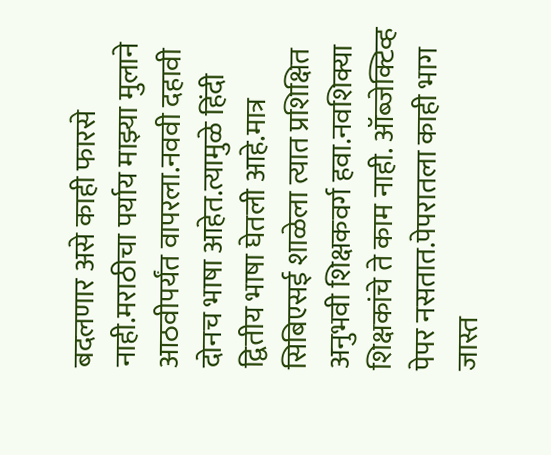बदलणार असे काही फारसे नाही.मराठीचा पर्याय माझ्या मुलाने आठवीपर्यंत वापरला.नववी दहावी दोनच भाषा आहेत.त्यामुळे हिंदी द्वितीय भाषा घेतली आहे.मात्र सिबिएसई शाळेला त्यात प्रशिक्षित अनुभवी शिक्षकवर्ग हवा.नवशिक्या शिक्षकांचे ते काम नाही. ऑब्जेक्टिव्ह पेपर नसतात.पेपरातला काही भाग जास्त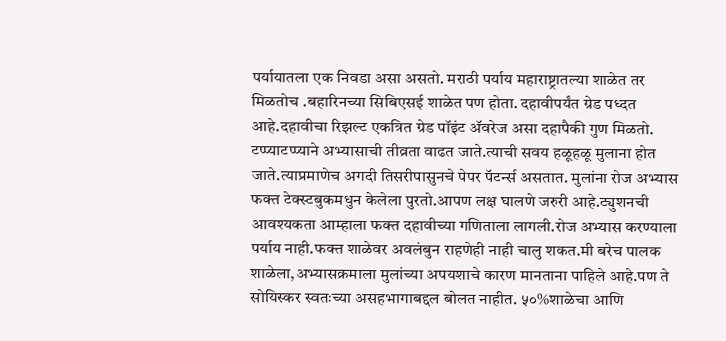पर्यायातला एक निवडा असा असतो. मराठी पर्याय महाराष्ट्रातल्या शाळेत तर मिळतोच .बहारिनच्या सिबिएसई शाळेत पण होता. दहावीपर्यंत ग्रेड पध्दत आहे.दहावीचा रिझल्ट एकत्रित ग्रेड पॉइंट ॲवरेज असा दहापैकी गुण मिळतो. टप्प्याटप्प्याने अभ्यासाची तीव्रता वाढत जाते.त्याची सवय हळूहळू मुलाना होत जाते.त्याप्रमाणेच अगदी तिसरीपासुनचे पेपर पॅटर्न्स असतात. मुलांना रोज अभ्यास फक्त टेक्स्टबुकमधुन केलेला पुरतो.आपण लक्ष घालणे जरुरी आहे.ट्युशनची आवश्यकता आम्हाला फक्त दहावीच्या गणिताला लागली.रोज अभ्यास करण्याला पर्याय नाही.फक्त शाळेवर अवलंबुन राहणेही नाही चालु शकत.मी बरेच पालक शाळेला,अभ्यासक्रमाला मुलांच्या अपयशाचे कारण मानताना पाहिले आहे.पण ते सोयिस्कर स्वतःच्या असहभागाबद्दल बोलत नाहीत. ५०%शाळेचा आणि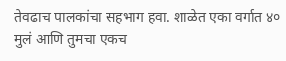तेवढाच पालकांचा सहभाग हवा. शाळेत एका वर्गात ४० मुलं आणि तुमचा एकच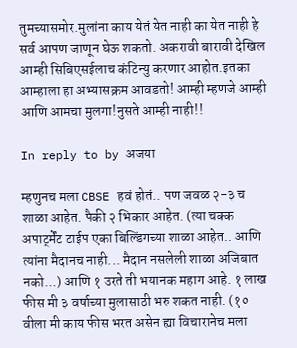तुमच्यासमोर.मुलांना काय येतं येत नाही का येत नाही हे सर्व आपण जाणून घेऊ शकतो. अकरावी बारावी देखिल आम्ही सिबिएसईलाच कंटिन्यु करणार आहोत.इतका आम्हाला हा अभ्यासक्रम आवडतो! आम्ही म्हणजे आम्ही आणि आमचा मुलगा!नुसते आम्ही नाही!!

In reply to by अजया

म्हणुनच मला CBSE हवं होतं.. पण जवळ २-३ च शाळा आहेत. पैकी २ भिकार आहेत. (त्या चक्क अपार्ट्मेंट टाईप एका बिल्डिंगच्या शाळा आहेत.. आणि त्यांना मैदानच नाही... मैदान नसलेली शाळा अजिबात नको...) आणि १ उरते ती भयानक महाग आहे. १ लाख फीस मी ३ वर्षाच्या मुलासाठी भरु शकत नाही. (१० वीला मी काय फीस भरत असेन ह्या विचारानेच मला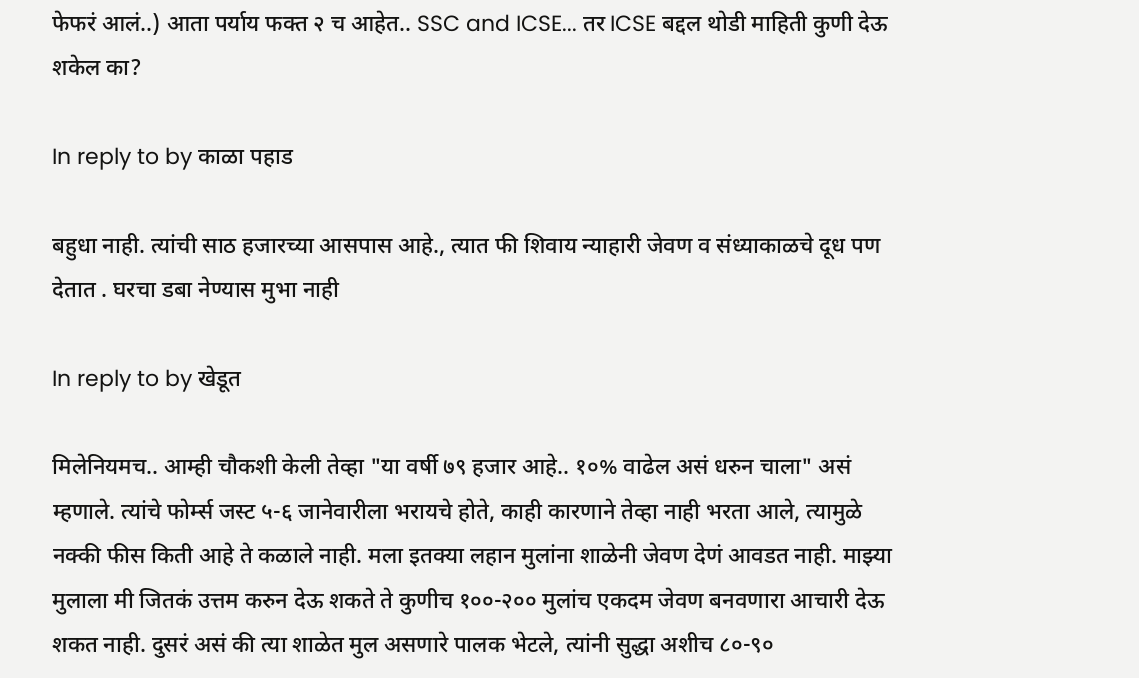फेफरं आलं..) आता पर्याय फक्त २ च आहेत.. SSC and ICSE... तर ICSE बद्दल थोडी माहिती कुणी देऊ शकेल का?

In reply to by काळा पहाड

बहुधा नाही. त्यांची साठ हजारच्या आसपास आहे., त्यात फी शिवाय न्याहारी जेवण व संध्याकाळचे दूध पण देतात . घरचा डबा नेण्यास मुभा नाही

In reply to by खेडूत

मिलेनियमच.. आम्ही चौकशी केली तेव्हा "या वर्षी ७९ हजार आहे.. १०% वाढेल असं धरुन चाला" असं म्हणाले. त्यांचे फोर्म्स जस्ट ५-६ जानेवारीला भरायचे होते, काही कारणाने तेव्हा नाही भरता आले, त्यामुळे नक्की फीस किती आहे ते कळाले नाही. मला इतक्या लहान मुलांना शाळेनी जेवण देणं आवडत नाही. माझ्या मुलाला मी जितकं उत्तम करुन देऊ शकते ते कुणीच १००-२०० मुलांच एकदम जेवण बनवणारा आचारी देऊ शकत नाही. दुसरं असं की त्या शाळेत मुल असणारे पालक भेटले, त्यांनी सुद्धा अशीच ८०-९०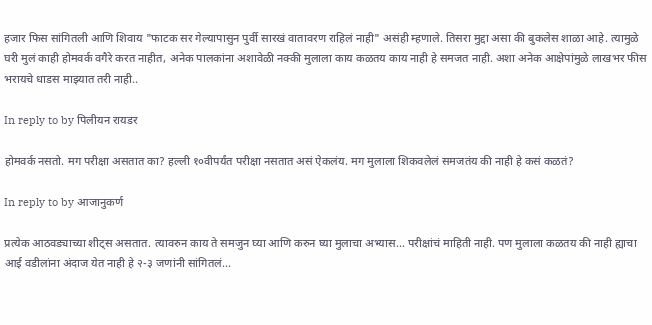हजार फिस सांगितली आणि शिवाय "फाटक सर गेल्यापासुन पुर्वी सारखं वातावरण राहिलं नाही" असंही म्हणाले. तिसरा मुद्दा असा की बुकलेस शाळा आहे. त्यामुळे घरी मुलं काही होमवर्क वगैरे करत नाहीत, अनेक पालकांना अशावेळी नक्की मुलाला काय कळतय काय नाही हे समजत नाही. अशा अनेक आक्षेपांमुळे लाखभर फीस भरायचे धाडस माझ्यात तरी नाही..

In reply to by पिलीयन रायडर

होमवर्क नसतो. मग परीक्षा असतात का? हल्ली १०वीपर्यंत परीक्षा नसतात असं ऐकलंय. मग मुलाला शिकवलेलं समजतंय की नाही हे कसं कळतं?

In reply to by आजानुकर्ण

प्रत्येक आठवड्याच्या शीट्स असतात. त्यावरुन काय ते समजुन घ्या आणि करुन घ्या मुलाचा अभ्यास... परीक्षांचं माहिती नाही. पण मुलाला कळतय की नाही ह्याचा आई वडीलांना अंदाज येत नाही हे २-३ जणांनी सांगितलं...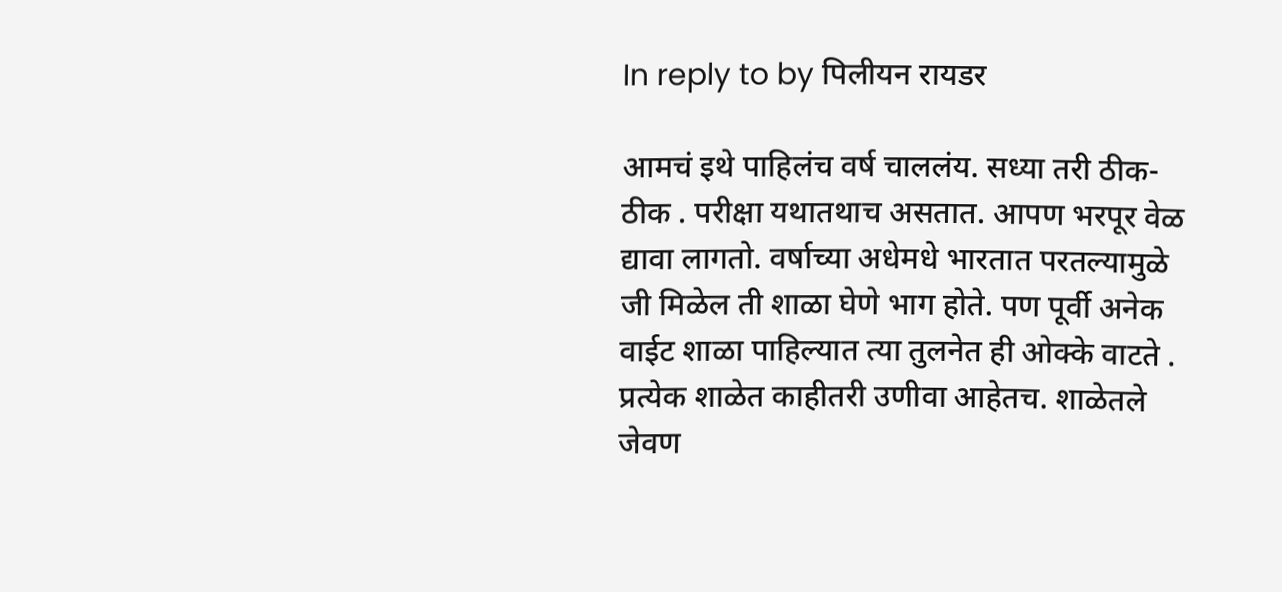In reply to by पिलीयन रायडर

आमचं इथे पाहिलंच वर्ष चाललंय. सध्या तरी ठीक-ठीक . परीक्षा यथातथाच असतात. आपण भरपूर वेळ द्यावा लागतो. वर्षाच्या अधेमधे भारतात परतल्यामुळे जी मिळेल ती शाळा घेणे भाग होते. पण पूर्वी अनेक वाईट शाळा पाहिल्यात त्या तुलनेत ही ओक्के वाटते . प्रत्येक शाळेत काहीतरी उणीवा आहेतच. शाळेतले जेवण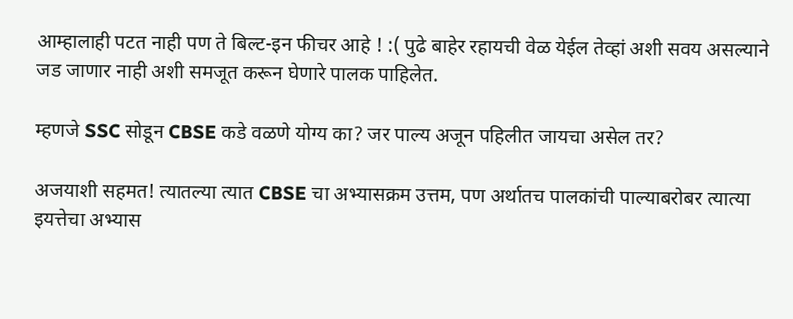आम्हालाही पटत नाही पण ते बिल्ट-इन फीचर आहे ! :( पुढे बाहेर रहायची वेळ येईल तेव्हां अशी सवय असल्याने जड जाणार नाही अशी समजूत करून घेणारे पालक पाहिलेत.

म्हणजे SSC सोडून CBSE कडे वळणे योग्य का? जर पाल्य अजून पहिलीत जायचा असेल तर?

अजयाशी सहमत! त्यातल्या त्यात CBSE चा अभ्यासक्रम उत्तम, पण अर्थातच पालकांची पाल्याबरोबर त्यात्या इयत्तेचा अभ्यास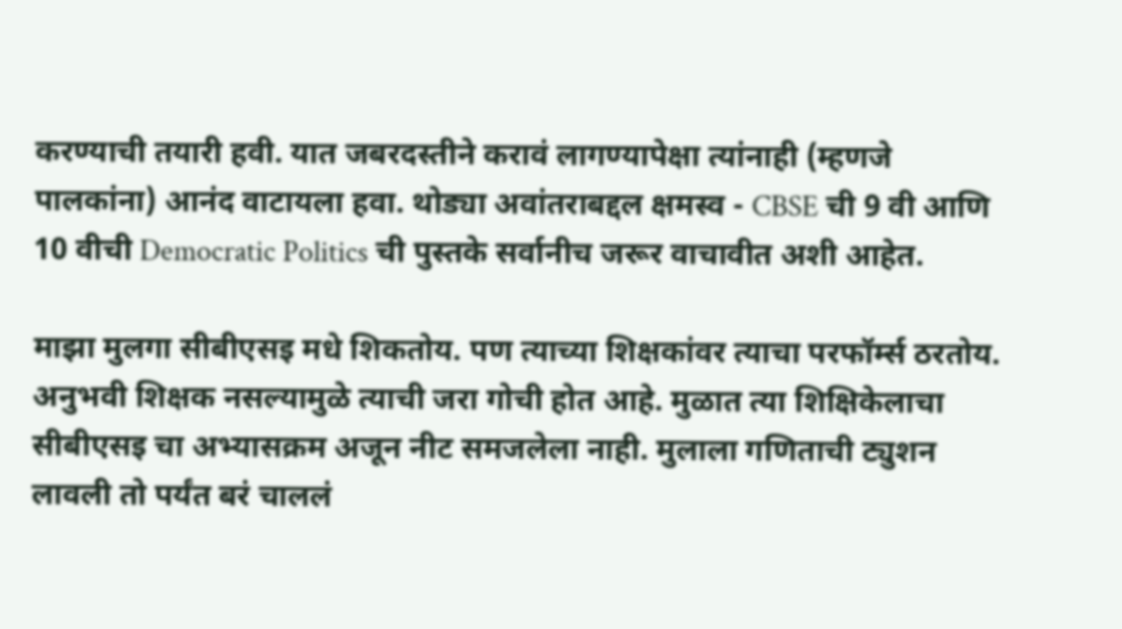करण्याची तयारी हवी. यात जबरदस्तीने करावं लागण्यापेक्षा त्यांनाही (म्हणजे पालकांना) आनंद वाटायला हवा. थोड्या अवांतराबद्दल क्षमस्व - CBSE ची 9 वी आणि 10 वीची Democratic Politics ची पुस्तके सर्वानीच जरूर वाचावीत अशी आहेत.

माझा मुलगा सीबीएसइ मधे शिकतोय. पण त्याच्या शिक्षकांवर त्याचा परफॉर्म्स ठरतोय. अनुभवी शिक्षक नसल्यामुळे त्याची जरा गोची होत आहे. मुळात त्या शिक्षिकेलाचा सीबीएसइ चा अभ्यासक्रम अजून नीट समजलेला नाही. मुलाला गणिताची ट्युशन लावली तो पर्यंत बरं चाललं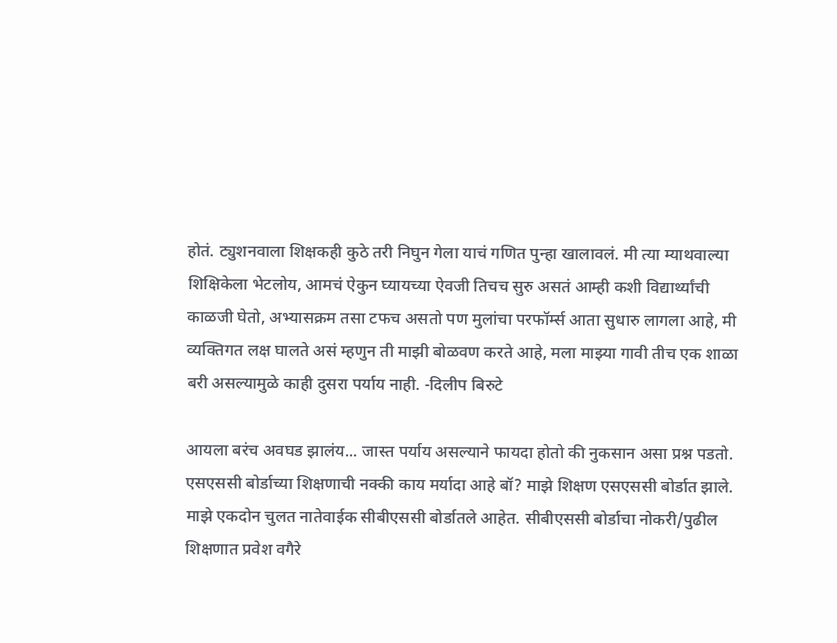होतं. ट्युशनवाला शिक्षकही कुठे तरी निघुन गेला याचं गणित पुन्हा खालावलं. मी त्या म्याथवाल्या शिक्षिकेला भेटलोय, आमचं ऐकुन घ्यायच्या ऐवजी तिचच सुरु असतं आम्ही कशी विद्यार्थ्यांची काळजी घेतो, अभ्यासक्रम तसा टफच असतो पण मुलांचा परफॉर्म्स आता सुधारु लागला आहे, मी व्यक्तिगत लक्ष घालते असं म्हणुन ती माझी बोळवण करते आहे, मला माझ्या गावी तीच एक शाळा बरी असल्यामुळे काही दुसरा पर्याय नाही. -दिलीप बिरुटे

आयला बरंच अवघड झालंय... जास्त पर्याय असल्याने फायदा होतो की नुकसान असा प्रश्न पडतो. एसएससी बोर्डाच्या शिक्षणाची नक्की काय मर्यादा आहे बॉ? माझे शिक्षण एसएससी बोर्डात झाले. माझे एकदोन चुलत नातेवाईक सीबीएससी बोर्डातले आहेत. सीबीएससी बोर्डाचा नोकरी/पुढील शिक्षणात प्रवेश वगैरे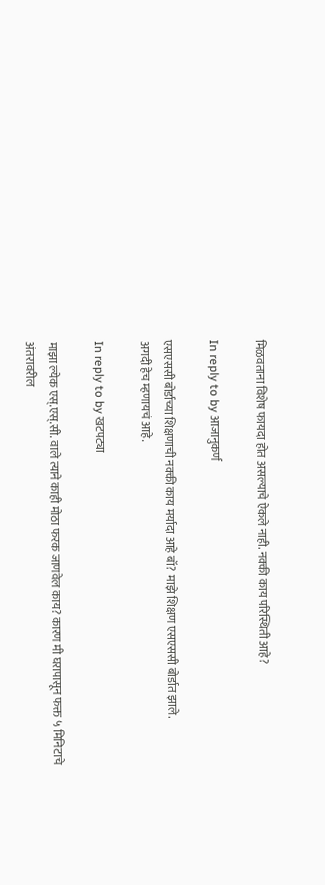मिळवताना विशेष फायदा होत असल्याचे ऐकले नाही. नक्की काय परिस्थिती आहे?

In reply to by आजानुकर्ण

एसएससी बोर्डाच्या शिक्षणाची नक्की काय मर्यादा आहे बॉ? माझे शिक्षण एसएससी बोर्डात झाले.
अगदी हेच म्हणायचं आहे.

In reply to by खटपट्या

माझा ल्येक एस्.एस्.सी. वाले त्याने काही मोठा फरक जाणवेल काय? कारण मी घरापासून फक्त ५ मिनिटाचे अंतरावरील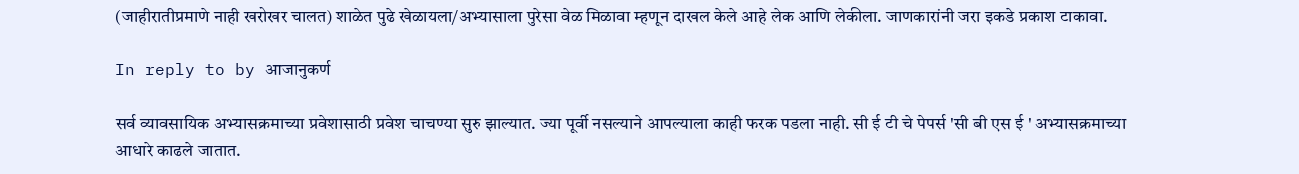(जाहीरातीप्रमाणे नाही खरोखर चालत) शाळेत पुढे खेळायला/अभ्यासाला पुरेसा वेळ मिळावा म्हणून दाखल केले आहे लेक आणि लेकीला. जाणकारांनी जरा इकडे प्रकाश टाकावा.

In reply to by आजानुकर्ण

सर्व व्यावसायिक अभ्यासक्रमाच्या प्रवेशासाठी प्रवेश चाचण्या सुरु झाल्यात. ज्या पूर्वी नसल्याने आपल्याला काही फरक पडला नाही. सी ई टी चे पेपर्स 'सी बी एस ई ' अभ्यासक्रमाच्या आधारे काढले जातात.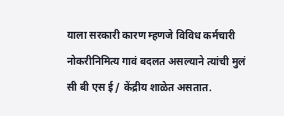याला सरकारी कारण म्हणजे विविध कर्मचारी नोकरीनिमित्य गावं बदलत असल्याने त्यांची मुलं सी बी एस ई / केंद्रीय शाळेत असतात.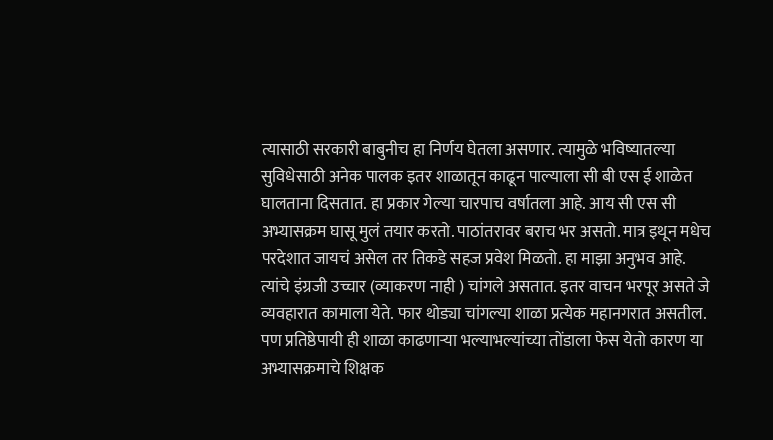त्यासाठी सरकारी बाबुनीच हा निर्णय घेतला असणार. त्यामुळे भविष्यातल्या सुविधेसाठी अनेक पालक इतर शाळातून काढून पाल्याला सी बी एस ई शाळेत घालताना दिसतात. हा प्रकार गेल्या चारपाच वर्षातला आहे. आय सी एस सी अभ्यासक्रम घासू मुलं तयार करतो. पाठांतरावर बराच भर असतो. मात्र इथून मधेच परदेशात जायचं असेल तर तिकडे सहज प्रवेश मिळतो. हा माझा अनुभव आहे. त्यांचे इंग्रजी उच्चार (व्याकरण नाही ) चांगले असतात. इतर वाचन भरपूर असते जे व्यवहारात कामाला येते. फार थोड्या चांगल्या शाळा प्रत्येक महानगरात असतील. पण प्रतिष्ठेपायी ही शाळा काढणाऱ्या भल्याभल्यांच्या तोंडाला फेस येतो कारण या अभ्यासक्रमाचे शिक्षक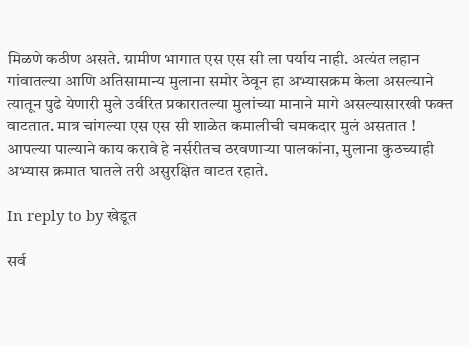मिळणे कठीण असते. ग्रामीण भागात एस एस सी ला पर्याय नाही. अत्यंत लहान गांवातल्या आणि अतिसामान्य मुलाना समोर ठेवून हा अभ्यासक्रम केला असल्याने त्यातून पुढे येणारी मुले उर्वरित प्रकारातल्या मुलांच्या मानाने मागे असल्यासारखी फक्त वाटतात. मात्र चांगल्या एस एस सी शाळेत कमालीची चमकदार मुलं असतात ! आपल्या पाल्याने काय करावे हे नर्सरीतच ठरवणाऱ्या पालकांना, मुलाना कुठच्याही अभ्यास क्रमात घातले तरी असुरक्षित वाटत रहाते.

In reply to by खेडूत

सर्व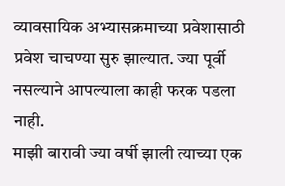व्यावसायिक अभ्यासक्रमाच्या प्रवेशासाठी प्रवेश चाचण्या सुरु झाल्यात. ज्या पूर्वी नसल्याने आपल्याला काही फरक पडला नाही.
माझी बारावी ज्या वर्षी झाली त्याच्या एक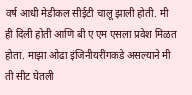वर्ष आधी मेडीकल सीईटी चालू झाली होती. मी ही दिली होती आणि बी ए एम एसला प्रवेश मिळत होता. माझा ओढा इंजिनीयरींगकडे असल्याने मी ती सीट घेतली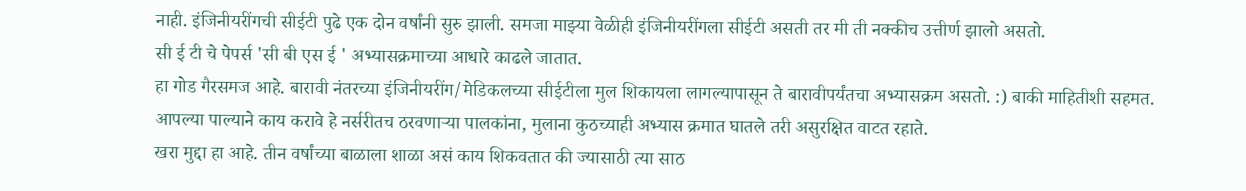नाही. इंजिनीयरींगची सीईटी पुढे एक दोन वर्षांनी सुरु झाली. समजा माझ्या वेळीही इंजिनीयरींगला सीईटी असती तर मी ती नक्कीच उत्तीर्ण झालो असतो.
सी ई टी चे पेपर्स 'सी बी एस ई ' अभ्यासक्रमाच्या आधारे काढले जातात.
हा गोड गैरसमज आहे. बारावी नंतरच्या इंजिनीयरींग/मेडिकलच्या सीईटीला मुल शिकायला लागल्यापासून ते बारावीपर्यंतचा अभ्यासक्रम असतो. :) बाकी माहितीशी सहमत.
आपल्या पाल्याने काय करावे हे नर्सरीतच ठरवणाऱ्या पालकांना, मुलाना कुठच्याही अभ्यास क्रमात घातले तरी असुरक्षित वाटत रहाते.
खरा मुद्दा हा आहे. तीन वर्षांच्या बाळाला शाळा असं काय शिकवतात की ज्यासाठी त्या साठ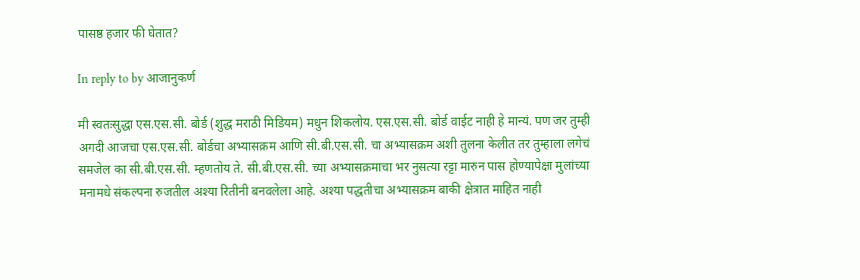पासष्ठ हजार फी घेतात?

In reply to by आजानुकर्ण

मी स्वतःसुद्धा एस.एस.सी. बोर्ड (शुद्ध मराठी मिडियम) मधुन शिकलोय. एस.एस.सी. बोर्ड वाईट नाही हे मान्यं. पण जर तुम्ही अगदी आजचा एस.एस.सी. बोर्डचा अभ्यासक्रम आणि सी.बी.एस.सी. चा अभ्यासक्रम अशी तुलना केलीत तर तुम्हाला लगेचं समजेल का सी.बी.एस.सी. म्हणतोय ते. सी.बी.एस.सी. च्या अभ्यासक्रमाचा भर नुसत्या रट्टा मारुन पास होण्यापेक्षा मुलांच्या मनामधे संकल्पना रुजतील अश्या रितीनी बनवलेला आहे. अश्या पद्धतीचा अभ्यासक्रम बाकी क्षेत्रात माहित नाही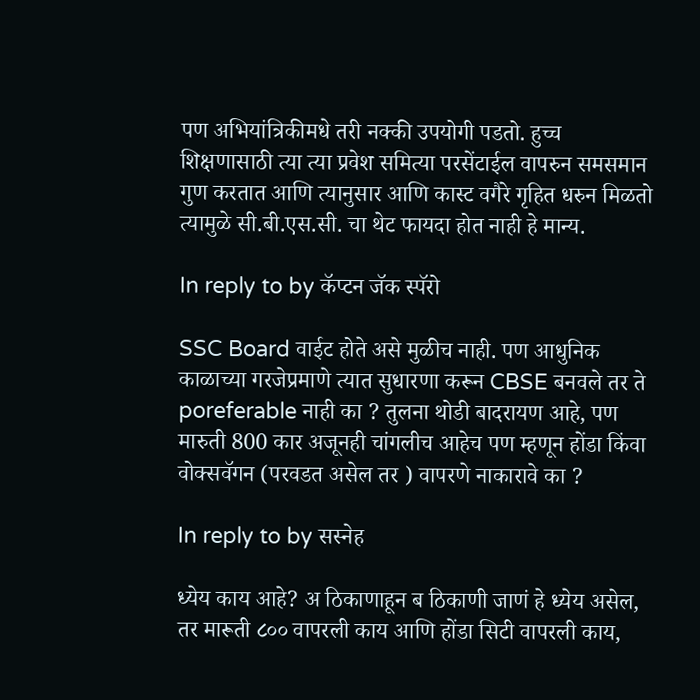पण अभियांत्रिकीमधे तरी नक्की उपयोगी पडतो. हुच्च शिक्षणासाठी त्या त्या प्रवेश समित्या परसेंटाईल वापरुन समसमान गुण करतात आणि त्यानुसार आणि कास्ट वगैरे गृहित धरुन मिळतो त्यामुळे सी.बी.एस.सी. चा थेट फायदा होत नाही हे मान्य.

In reply to by कॅप्टन जॅक स्पॅरो

SSC Board वाईट होते असे मुळीच नाही. पण आधुनिक काळाच्या गरजेप्रमाणे त्यात सुधारणा करून CBSE बनवले तर ते poreferable नाही का ? तुलना थोडी बादरायण आहे, पण मारुती 800 कार अजूनही चांगलीच आहेच पण म्हणून होंडा किंवा वोक्सवॅगन (परवडत असेल तर ) वापरणे नाकारावे का ?

In reply to by सस्नेह

ध्येय काय आहे? अ ठिकाणाहून ब ठिकाणी जाणं हे ध्येय असेल, तर मारूती ८०० वापरली काय आणि होंडा सिटी वापरली काय,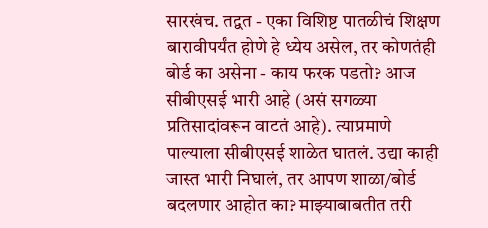सारखंच. तद्वत - एका विशिष्ट पातळीचं शिक्षण बारावीपर्यंत होणे हे ध्येय असेल, तर कोणतंही बोर्ड का असेना - काय फरक पडतो? आज सीबीएसई भारी आहे (असं सगळ्या प्रतिसादांवरून वाटतं आहे). त्याप्रमाणे पाल्याला सीबीएसई शाळेत घातलं. उद्या काही जास्त भारी निघालं, तर आपण शाळा/बोर्ड बदलणार आहोत का? माझ्याबाबतीत तरी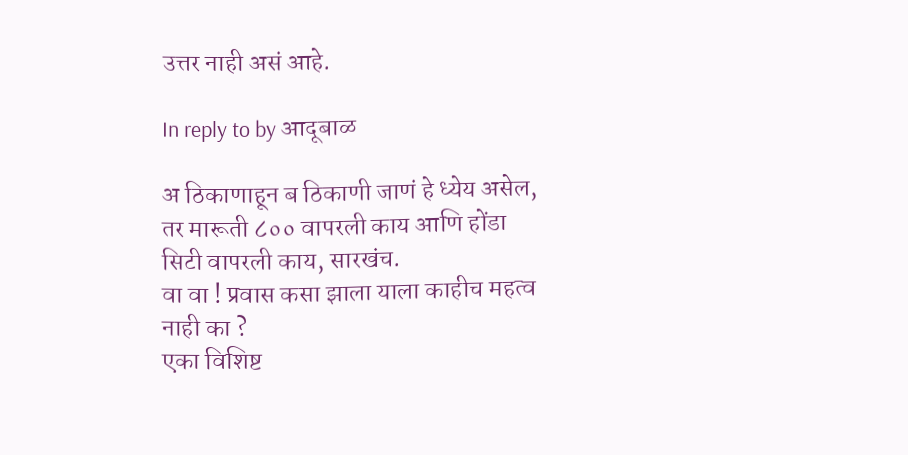उत्तर नाही असं आहे.

In reply to by आदूबाळ

अ ठिकाणाहून ब ठिकाणी जाणं हे ध्येय असेल, तर मारूती ८०० वापरली काय आणि होंडा सिटी वापरली काय, सारखंच.
वा वा ! प्रवास कसा झाला याला काहीच महत्व नाही का ?
एका विशिष्ट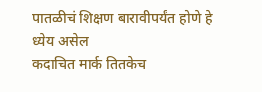पातळीचं शिक्षण बारावीपर्यंत होणे हे ध्येय असेल
कदाचित मार्क तितकेच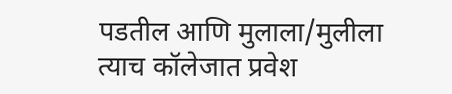पडतील आणि मुलाला/मुलीला त्याच कॉलेजात प्रवेश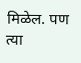मिळेल. पण त्या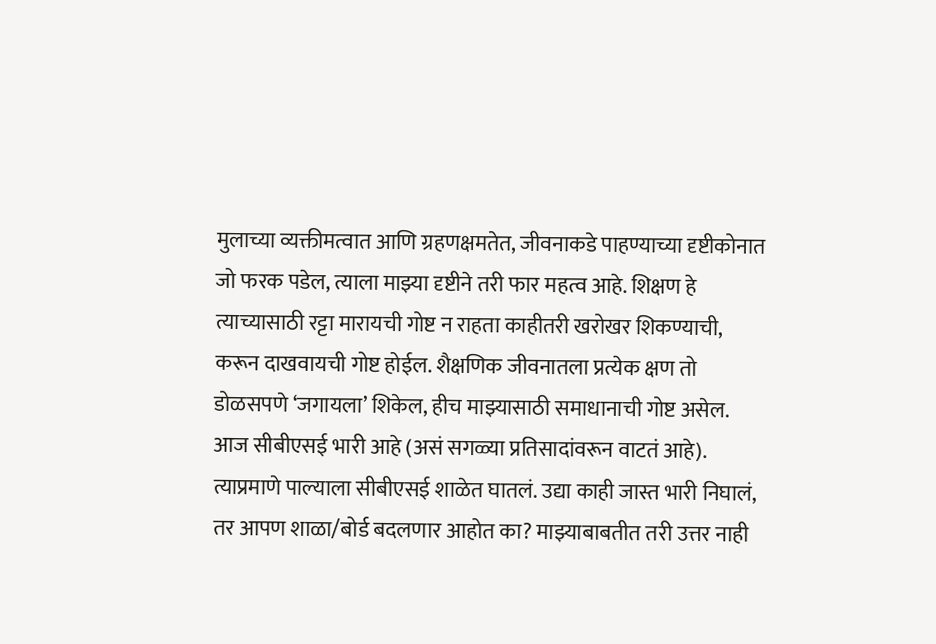मुलाच्या व्यक्तीमत्वात आणि ग्रहणक्षमतेत, जीवनाकडे पाहण्याच्या दृष्टीकोनात जो फरक पडेल, त्याला माझ्या दृष्टीने तरी फार महत्व आहे. शिक्षण हे त्याच्यासाठी रट्टा मारायची गोष्ट न राहता काहीतरी खरोखर शिकण्याची, करून दाखवायची गोष्ट होईल. शैक्षणिक जीवनातला प्रत्येक क्षण तो डोळसपणे ‘जगायला’ शिकेल, हीच माझ्यासाठी समाधानाची गोष्ट असेल.
आज सीबीएसई भारी आहे (असं सगळ्या प्रतिसादांवरून वाटतं आहे). त्याप्रमाणे पाल्याला सीबीएसई शाळेत घातलं. उद्या काही जास्त भारी निघालं, तर आपण शाळा/बोर्ड बदलणार आहोत का? माझ्याबाबतीत तरी उत्तर नाही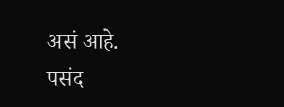असं आहे.
पसंद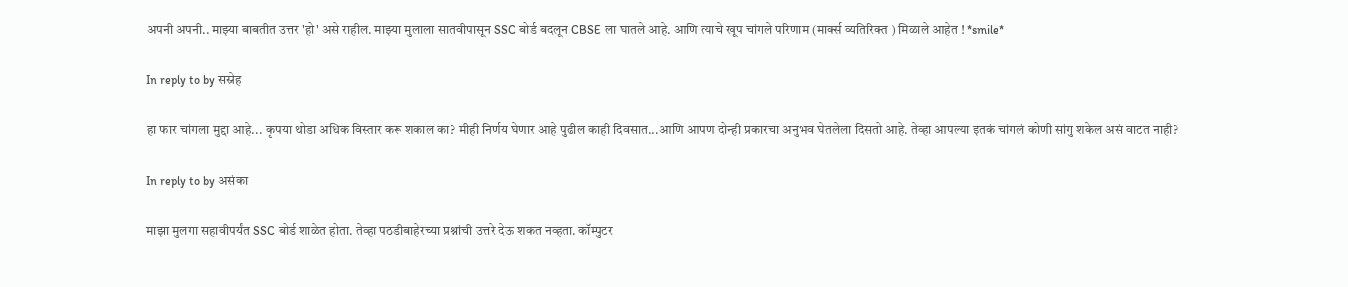अपनी अपनी.. माझ्या बाबतीत उत्तर 'हो' असे राहील. माझ्या मुलाला सातवीपासून SSC बोर्ड बदलून CBSE ला घातले आहे. आणि त्याचे खूप चांगले परिणाम (मार्क्स व्यतिरिक्त ) मिळाले आहेत ! *smile*

In reply to by सस्नेह

हा फार चांगला मुद्दा आहे... कृपया थोडा अधिक विस्तार करू शकाल का? मीही निर्णय घेणार आहे पुढील काही दिवसात...आणि आपण दोन्ही प्रकारचा अनुभव घेतलेला दिसतो आहे. तेव्हा आपल्या इतकं चांगलं कोणी सांगु शकेल असं वाटत नाही?

In reply to by असंका

माझा मुलगा सहावीपर्यंत SSC बोर्ड शाळेत होता. तेव्हा पठडीबाहेरच्या प्रश्नांची उत्तरे देऊ शकत नव्हता. कॉम्पुटर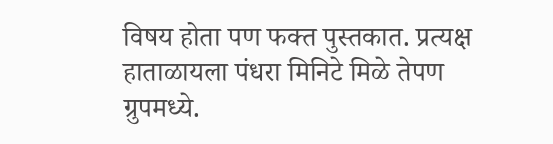विषय होता पण फक्त पुस्तकात. प्रत्यक्ष हाताळायला पंधरा मिनिटे मिळे तेपण ग्रुपमध्ये.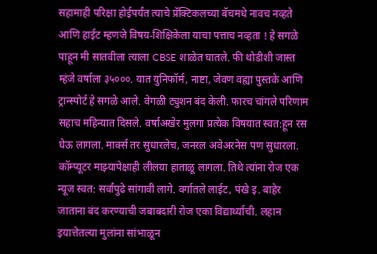सहामाही परिक्षा होईपर्यंत त्याचे प्रॅक्टिकलच्या बॅचमधे नावच नव्हते आणि हाईट म्हणजे विषय-शिक्षिकेला याचा पत्ताच नव्हता ! हे सगळे पाहून मी सातवीला त्याला CBSE शाळेत घातले. फी थोडीशी जास्त म्हंजे वर्षाला ३५०००. यात युनिफॉर्म, नाष्टा, जेवण वह्या पुस्तके आणि ट्रान्स्पोर्ट हे सगळे आले. वेगळी ट्युशन बंद केली. फारच चांगले परिणाम सहाच महिन्यात दिसले. वर्षाअखेर मुलगा प्रत्येक विषयात स्वत:हून रस घेऊ लागला. मार्क्स तर सुधारलेच, जनरल अवेअरनेस पण सुधारला. कॉम्प्यूटर माझ्यापेक्षाही लीलया हाताळू लागला. तिथे त्यांना रोज एक न्यूज स्वत: सर्वांपुढे सांगावी लागे. वर्गातले लाईट, पंखे इ. बाहेर जाताना बंद करण्याची जबाबदारी रोज एका विद्यार्थ्याची. लहान इयात्तेतल्या मुलांना सांभाळून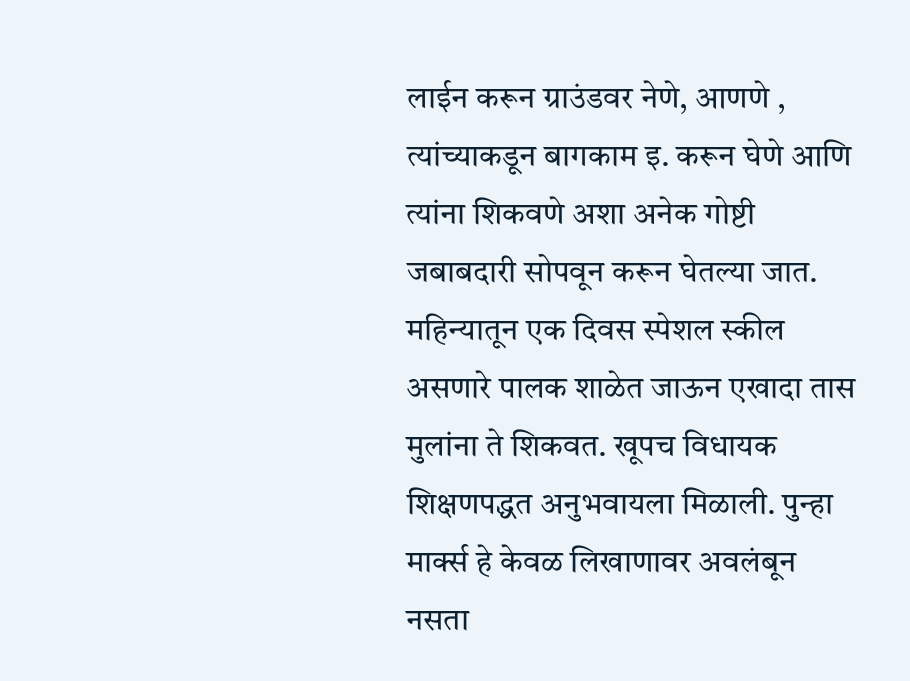लाईन करून ग्राउंडवर नेणे, आणणे , त्यांच्याकडून बागकाम इ. करून घेणे आणि त्यांना शिकवणे अशा अनेक गोष्टी जबाबदारी सोपवून करून घेतल्या जात. महिन्यातून एक दिवस स्पेशल स्कील असणारे पालक शाळेत जाऊन एखादा तास मुलांना ते शिकवत. खूपच विधायक शिक्षणपद्धत अनुभवायला मिळाली. पुन्हा मार्क्स हे केवळ लिखाणावर अवलंबून नसता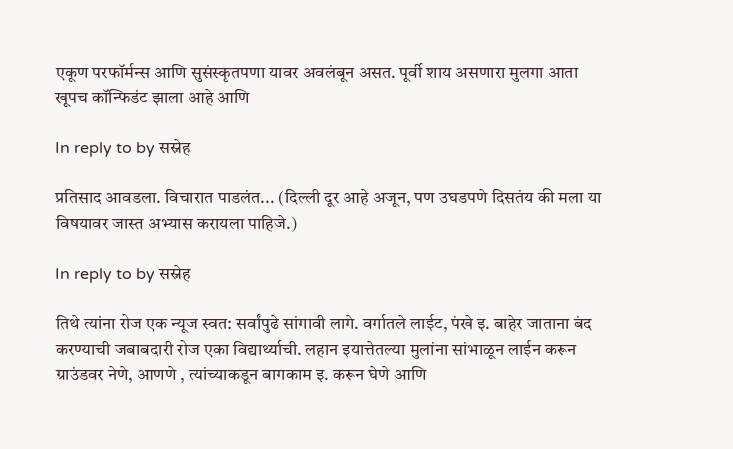एकूण परफॉर्मन्स आणि सुसंस्कृतपणा यावर अवलंबून असत. पूर्वी शाय असणारा मुलगा आता खूपच कॉन्फिडंट झाला आहे आणि

In reply to by सस्नेह

प्रतिसाद आवडला. विचारात पाडलंत... (दिल्ली दूर आहे अजून, पण उघडपणे दिसतंय की मला या विषयावर जास्त अभ्यास करायला पाहिजे.)

In reply to by सस्नेह

तिथे त्यांना रोज एक न्यूज स्वत: सर्वांपुढे सांगावी लागे. वर्गातले लाईट, पंखे इ. बाहेर जाताना बंद करण्याची जबाबदारी रोज एका विद्यार्थ्याची. लहान इयात्तेतल्या मुलांना सांभाळून लाईन करून ग्राउंडवर नेणे, आणणे , त्यांच्याकडून बागकाम इ. करून घेणे आणि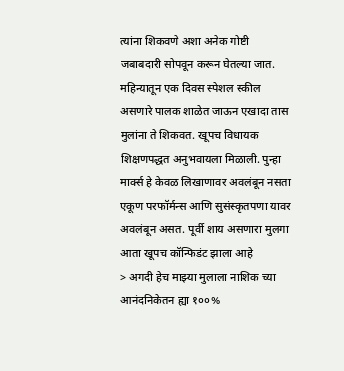त्यांना शिकवणे अशा अनेक गोष्टी जबाबदारी सोपवून करून घेतल्या जात. महिन्यातून एक दिवस स्पेशल स्कील असणारे पालक शाळेत जाऊन एखादा तास मुलांना ते शिकवत. खूपच विधायक शिक्षणपद्धत अनुभवायला मिळाली. पुन्हा मार्क्स हे केवळ लिखाणावर अवलंबून नसता एकूण परफॉर्मन्स आणि सुसंस्कृतपणा यावर अवलंबून असत. पूर्वी शाय असणारा मुलगा आता खूपच कॉन्फिडंट झाला आहे
> अगदी हेच माझ्या मुलाला नाशिक च्या आनंदनिकेतन ह्या १००%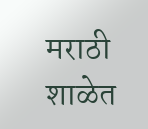मराठी शाळेत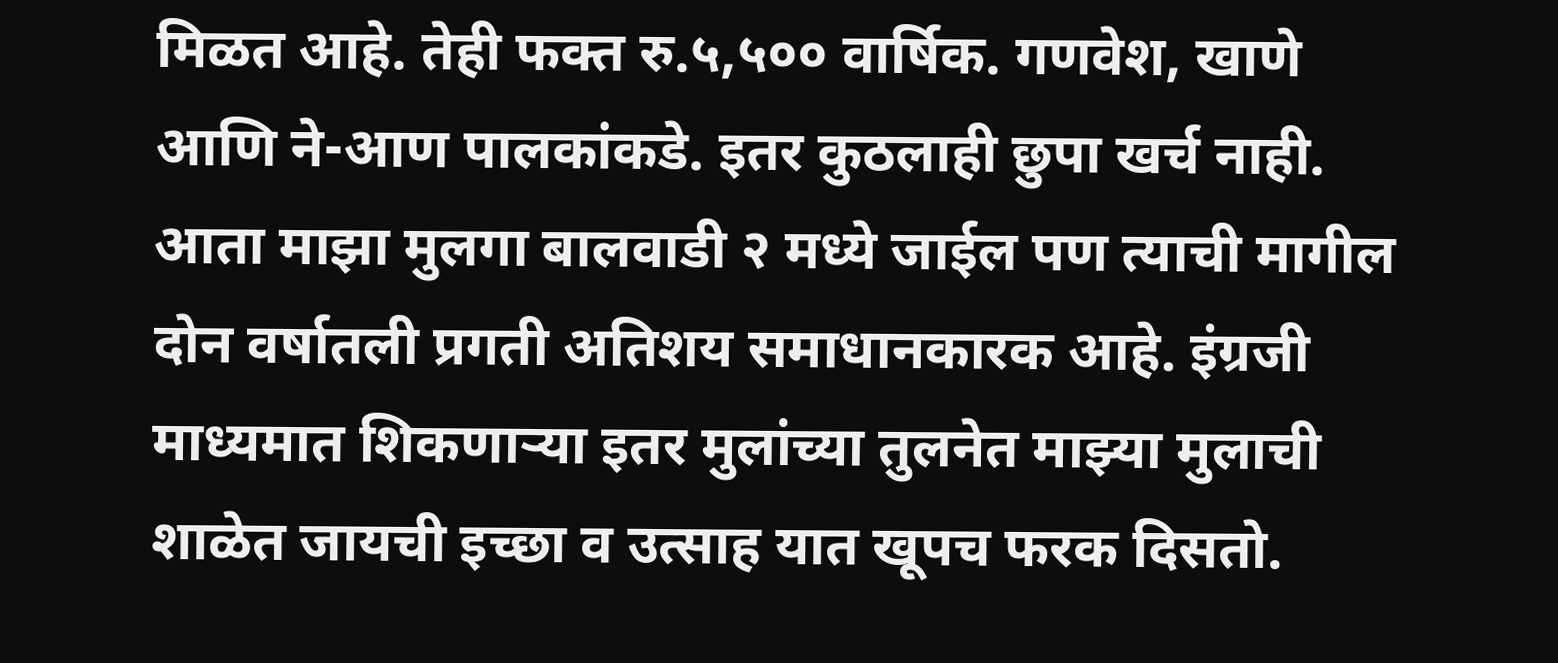मिळत आहे. तेही फक्त रु.५,५०० वार्षिक. गणवेश, खाणे आणि ने-आण पालकांकडे. इतर कुठलाही छुपा खर्च नाही. आता माझा मुलगा बालवाडी २ मध्ये जाईल पण त्याची मागील दोन वर्षातली प्रगती अतिशय समाधानकारक आहे. इंग्रजी माध्यमात शिकणाऱ्या इतर मुलांच्या तुलनेत माझ्या मुलाची शाळेत जायची इच्छा व उत्साह यात खूपच फरक दिसतो.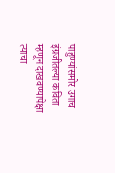पाहुण्यांसमोर उगाच इंग्रजीतल्या कविता म्हणून दाखवण्यापेक्षा त्याचा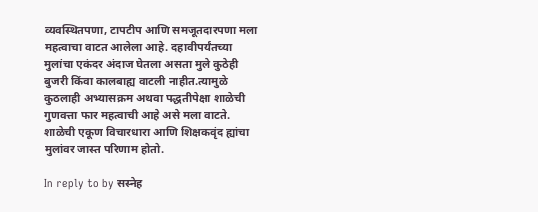व्यवस्थितपणा, टापटीप आणि समजूतदारपणा मला महत्वाचा वाटत आलेला आहे. दहावीपर्यंतच्या मुलांचा एकंदर अंदाज घेतला असता मुले कुठेही बुजरी किंवा कालबाह्य वाटली नाहीत.त्यामुळे कुठलाही अभ्यासक्रम अथवा पद्धतीपेक्षा शाळेची गुणवत्ता फार महत्वाची आहे असे मला वाटते. शाळेची एकूण विचारधारा आणि शिक्षकवृंद ह्यांचा मुलांवर जास्त परिणाम होतो.

In reply to by सस्नेह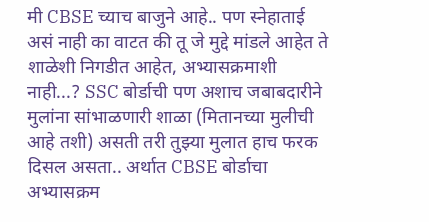मी CBSE च्याच बाजुने आहे.. पण स्नेहाताई असं नाही का वाटत की तू जे मुद्दे मांडले आहेत ते शाळेशी निगडीत आहेत, अभ्यासक्रमाशी नाही...? SSC बोर्डाची पण अशाच जबाबदारीने मुलांना सांभाळणारी शाळा (मितानच्या मुलीची आहे तशी) असती तरी तुझ्या मुलात हाच फरक दिसल असता.. अर्थात CBSE बोर्डाचा अभ्यासक्रम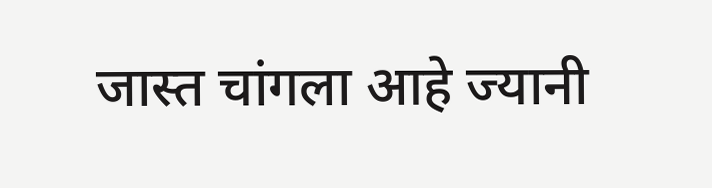जास्त चांगला आहे ज्यानी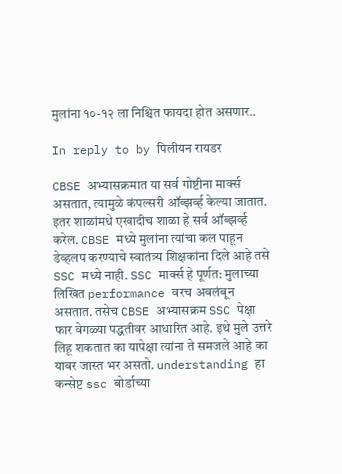मुलांना १०-१२ ला निश्चित फायदा होत असणार..

In reply to by पिलीयन रायडर

CBSE अभ्यासक्रमात या सर्व गोष्टीना मार्क्स असतात, त्यामुळे कंपल्सरी ऑब्झर्व्ह केल्या जातात. इतर शाळांमधे एखादीच शाळा हे सर्व ऑब्झर्व्ह करेल. CBSE मध्ये मुलांना त्यांचा कल पाहून डेव्हलप करण्याचे स्वातंत्र्य शिक्षकांना दिले आहे तसे SSC मध्ये नाही. SSC मार्क्स हे पूर्णत: मुलाच्या लिखित performance वरच अवलंबून असतात. तसेच CBSE अभ्यासक्रम SSC पेक्षा फार वेगळ्या पद्धतीवर आधारित आहे. इथे मुले उत्तरे लिहू शकतात का यापेक्षा त्यांना ते समजले आहे का यावर जास्त भर असतो. understanding हा कन्सेप्ट ssc बोर्डाच्या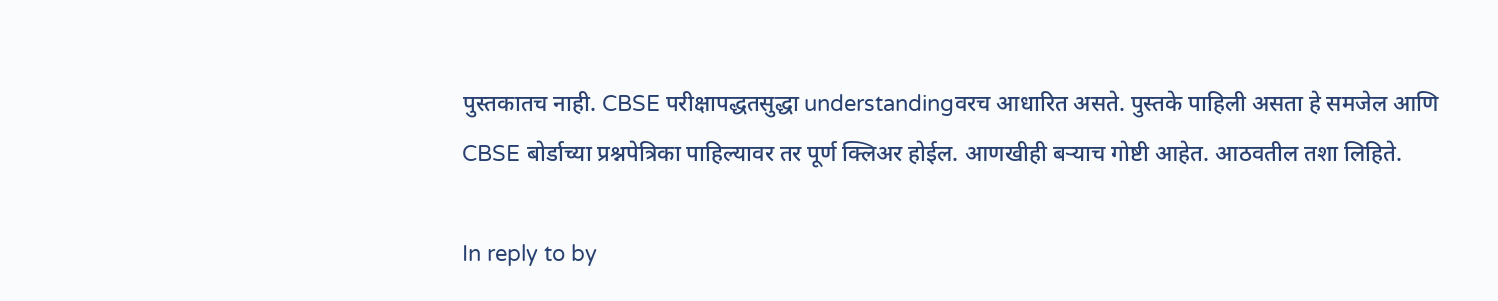पुस्तकातच नाही. CBSE परीक्षापद्धतसुद्धा understandingवरच आधारित असते. पुस्तके पाहिली असता हे समजेल आणि CBSE बोर्डाच्या प्रश्नपेत्रिका पाहिल्यावर तर पूर्ण क्लिअर होईल. आणखीही बऱ्याच गोष्टी आहेत. आठवतील तशा लिहिते.

In reply to by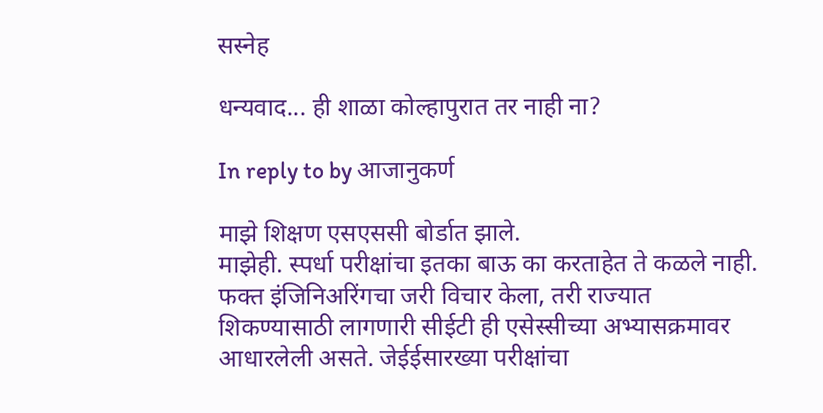सस्नेह

धन्यवाद... ही शाळा कोल्हापुरात तर नाही ना?

In reply to by आजानुकर्ण

माझे शिक्षण एसएससी बोर्डात झाले.
माझेही. स्पर्धा परीक्षांचा इतका बाऊ का करताहेत ते कळले नाही. फक्त इंजिनिअरिंगचा जरी विचार केला, तरी राज्यात शिकण्यासाठी लागणारी सीईटी ही एसेस्सीच्या अभ्यासक्रमावर आधारलेली असते. जेईईसारख्या परीक्षांचा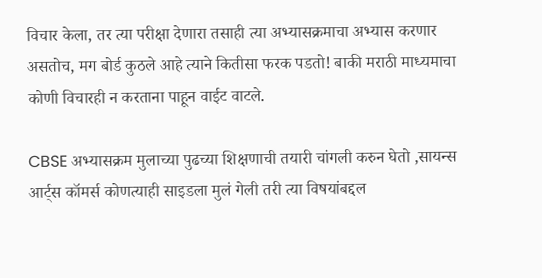विचार केला, तर त्या परीक्षा देणारा तसाही त्या अभ्यासक्रमाचा अभ्यास करणार असतोच, मग बोर्ड कुठले आहे त्याने कितीसा फरक पडतो! बाकी मराठी माध्यमाचा कोणी विचारही न करताना पाहून वाईट वाटले.

CBSE अभ्यासक्रम मुलाच्या पुढच्या शिक्षणाची तयारी चांगली करुन घेतो ,सायन्स आर्ट्स कॉमर्स कोणत्याही साइडला मुलं गेली तरी त्या विषयांबद्दल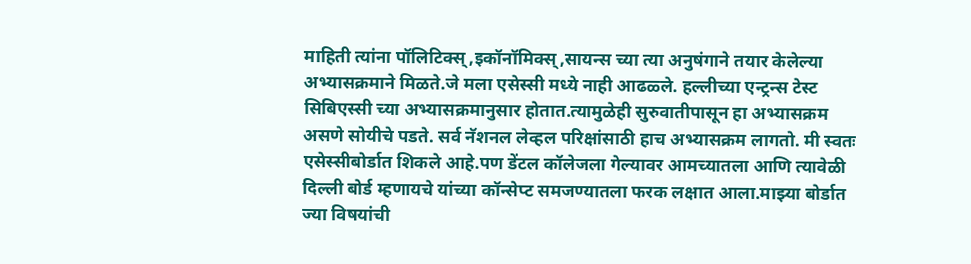माहिती त्यांना पॉलिटिक्स्,इकॉनॉमिक्स्,सायन्स च्या त्या अनुषंगाने तयार केलेल्या अभ्यासक्रमाने मिळते.जे मला एसेस्सी मध्ये नाही आढळ्ले. हल्लीच्या एन्ट्रन्स टेस्ट सिबिएस्सी च्या अभ्यासक्रमानुसार होतात.त्यामुळेही सुरुवातीपासून हा अभ्यासक्रम असणे सोयीचे पडते. सर्व नॅशनल लेव्हल परिक्षांसाठी हाच अभ्यासक्रम लागतो. मी स्वतः एसेस्सीबोर्डात शिकले आहे.पण डेंटल कॉलेजला गेल्यावर आमच्यातला आणि त्यावेळी दिल्ली बोर्ड म्हणायचे यांच्या कॉन्सेप्ट समजण्यातला फरक लक्षात आला.माझ्या बोर्डात ज्या विषयांची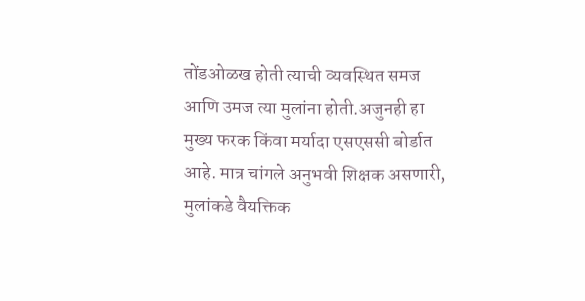तोंडओळख होती त्याची व्यवस्थित समज आणि उमज त्या मुलांना होती.अजुनही हा मुख्य फरक किंवा मर्यादा एसएससी बोर्डात आहे. मात्र चांगले अनुभवी शिक्षक असणारी, मुलांकडे वैयक्तिक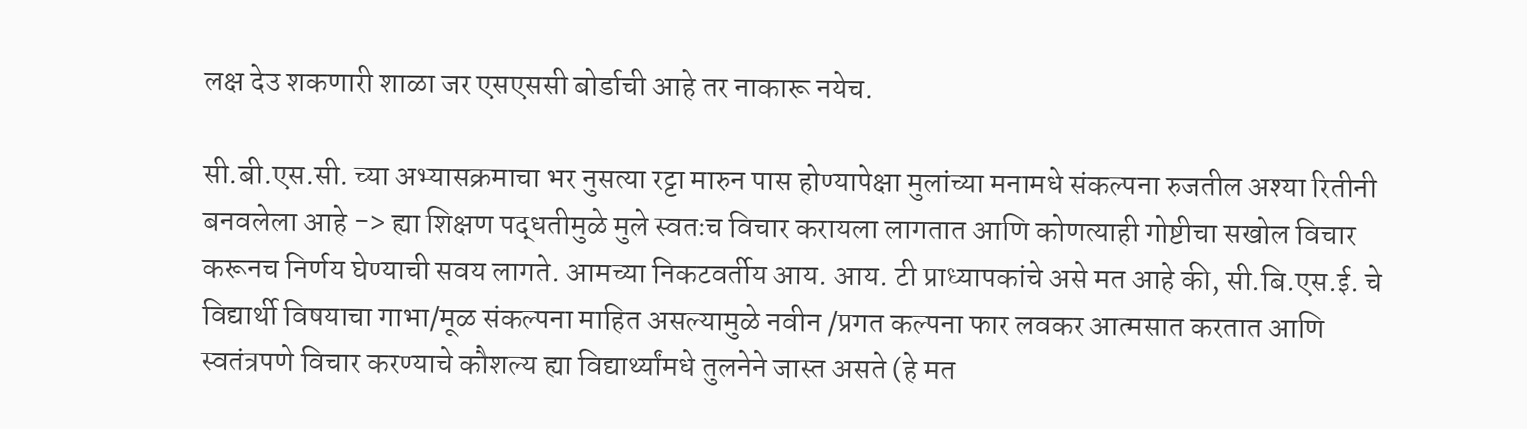लक्ष देउ शकणारी शाळा जर एसएससी बोर्डाची आहे तर नाकारू नयेच.

सी.बी.एस.सी. च्या अभ्यासक्रमाचा भर नुसत्या रट्टा मारुन पास होण्यापेक्षा मुलांच्या मनामधे संकल्पना रुजतील अश्या रितीनी बनवलेला आहे -> ह्या शिक्षण पद्धतीमुळे मुले स्वतःच विचार करायला लागतात आणि कोणत्याही गोष्टीचा सखोल विचार करूनच निर्णय घेण्याची सवय लागते. आमच्या निकटवर्तीय आय. आय. टी प्राध्यापकांचे असे मत आहे की, सी.बि.एस.ई. चे विद्यार्थी विषयाचा गाभा/मूळ संकल्पना माहित असल्यामुळे नवीन /प्रगत कल्पना फार लवकर आत्मसात करतात आणि स्वतंत्रपणे विचार करण्याचे कौशल्य ह्या विद्यार्थ्यांमधे तुलनेने जास्त असते (हे मत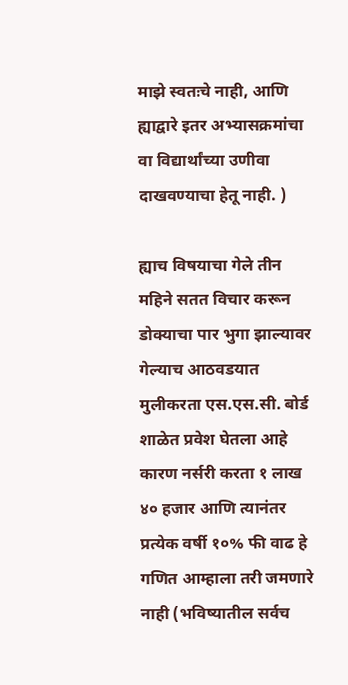माझे स्वतःचे नाही, आणि ह्याद्वारे इतर अभ्यासक्रमांचा वा विद्यार्थांच्या उणीवा दाखवण्याचा हेतू नाही. )

ह्याच विषयाचा गेले तीन महिने सतत विचार करून डोक्याचा पार भुगा झाल्यावर गेल्याच आठवडयात मुलीकरता एस.एस.सी. बोर्ड शाळेत प्रवेश घेतला आहे कारण नर्सरी करता १ लाख ४० हजार आणि त्यानंतर प्रत्येक वर्षी १०% फी वाढ हे गणित आम्हाला तरी जमणारे नाही (भविष्यातील सर्वच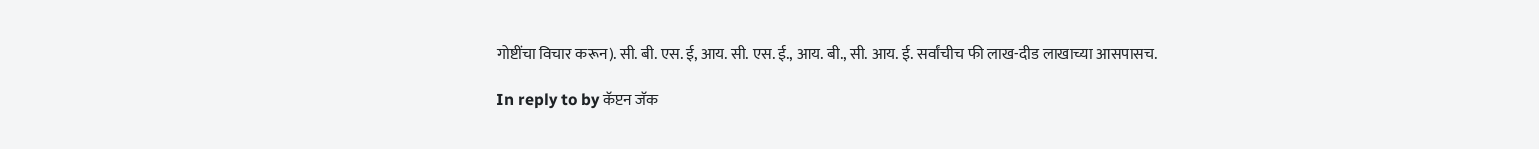गोष्टींचा विचार करून). सी. बी. एस. ई, आय. सी. एस. ई., आय. बी., सी. आय. ई. सर्वांचीच फी लाख-दीड लाखाच्या आसपासच.

In reply to by कॅप्टन जॅक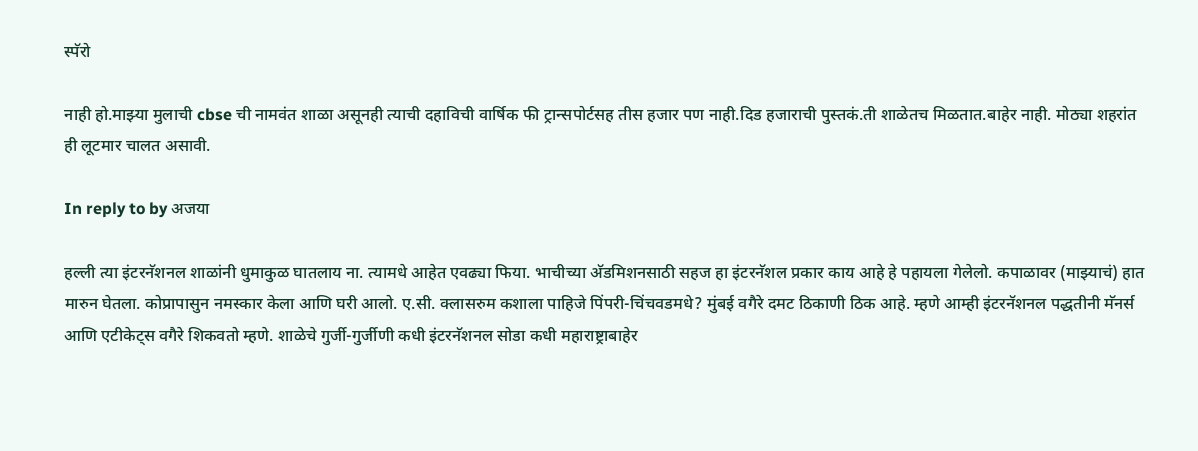स्पॅरो

नाही हो.माझ्या मुलाची cbse ची नामवंत शाळा असूनही त्याची दहाविची वार्षिक फी ट्रान्सपोर्टसह तीस हजार पण नाही.दिड हजाराची पुस्तकं.ती शाळेतच मिळतात.बाहेर नाही. मोठ्या शहरांत ही लूटमार चालत असावी.

In reply to by अजया

हल्ली त्या इंटरनॅशनल शाळांनी धुमाकुळ घातलाय ना. त्यामधे आहेत एवढ्या फिया. भाचीच्या अ‍ॅडमिशनसाठी सहज हा इंटरनॅशल प्रकार काय आहे हे पहायला गेलेलो. कपाळावर (माझ्याचं) हात मारुन घेतला. कोप्रापासुन नमस्कार केला आणि घरी आलो. ए.सी. क्लासरुम कशाला पाहिजे पिंपरी-चिंचवडमधे? मुंबई वगैरे दमट ठिकाणी ठिक आहे. म्हणे आम्ही इंटरनॅशनल पद्धतीनी मॅनर्स आणि एटीकेट्स वगैरे शिकवतो म्हणे. शाळेचे गुर्जी-गुर्जीणी कधी इंटरनॅशनल सोडा कधी महाराष्ट्राबाहेर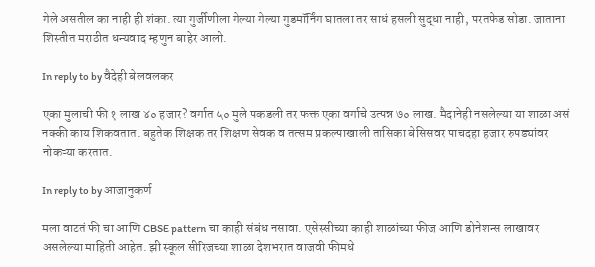गेले असतील का नाही ही शंका. त्या गुर्जीणीला गेल्या गेल्या गुडमॉर्निंग घातला तर साधं हसली सुद्धा नाही, परतफेड सोडा. जाताना शिस्तीत मराठीत धन्यवाद म्हणुन बाहेर आलो.

In reply to by वैदेही बेलवलकर

एका मुलाची फी १ लाख ४० हजार? वर्गात ५० मुले पकडली तर फक्त एका वर्गाचे उत्पन्न ७० लाख. मैदानेही नसलेल्या या शाळा असं नक्की काय शिकवतात. बहुतेक शिक्षक तर शिक्षण सेवक व तत्सम प्रकल्पाखाली तासिका बेसिसवर पाचदहा हजार रुपड्यांवर नोकऱ्या करतात.

In reply to by आजानुकर्ण

मला वाटतं फी चा आणि CBSE pattern चा काही संबंध नसावा. एसेस्सीच्या काही शाळांच्या फीज आणि डोनेशन्स लाखावर असलेल्या माहिती आहेत. झी स्कूल सीरिजच्या शाळा देशभरात वाजवी फीमधे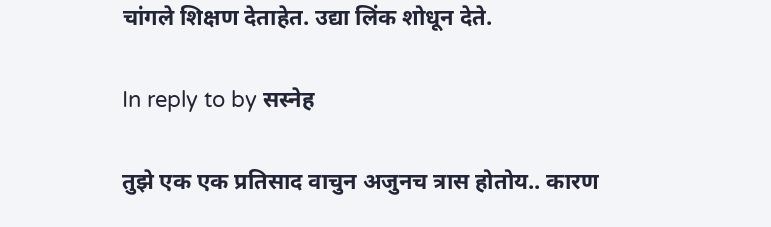चांगले शिक्षण देताहेत. उद्या लिंक शोधून देते.

In reply to by सस्नेह

तुझे एक एक प्रतिसाद वाचुन अजुनच त्रास होतोय.. कारण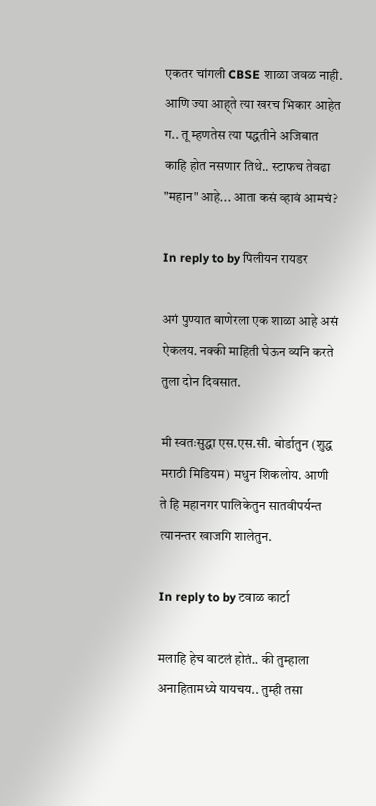एकतर चांगली CBSE शाळा जवळ नाही. आणि ज्या आह्ते त्या खरच भिकार आहेत ग.. तू म्हणतेस त्या पद्धतीने अजिबात काहि होत नसणार तिथे.. स्टाफच तेवढा "महान" आहे... आता कसं व्हावं आमचं?

In reply to by पिलीयन रायडर

अगं पुण्यात बाणेरला एक शाळा आहे असं ऐकलय. नक्की माहिती घेऊन व्यनि करते तुला दोन दिवसात.

मी स्वतःसुद्धा एस.एस.सी. बोर्डातुन (शुद्ध मराठी मिडियम) मधुन शिकलोय. आणी ते हि महानगर पालिकेतुन सातवीपर्यन्त त्यानन्तर खाजगि शालेतुन.

In reply to by टवाळ कार्टा

मलाहि हेच वाटलं होतं.. की तुम्हाला अनाहितामध्ये यायचय.. तुम्ही तसा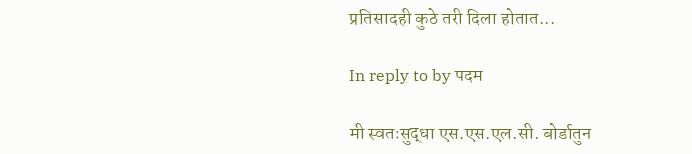प्रतिसादही कुठे तरी दिला होतात...

In reply to by पदम

मी स्वतःसुद्धा एस.एस.एल.सी. बोर्डातुन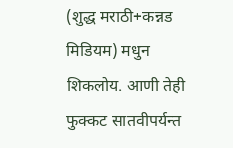(शुद्ध मराठी+कन्नड मिडियम) मधुन शिकलोय. आणी तेही फुक्कट सातवीपर्यन्त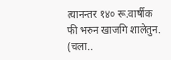त्यानन्तर १४० रू.वार्षीक फी भरुन खाजगि शालेतुन. (चला..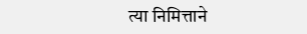त्या निमित्ताने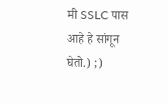मी SSLC पास आहे हे सांगून घेतो.) ;)